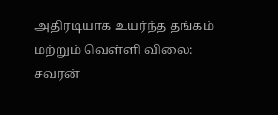அதிரடியாக உயர்ந்த தங்கம் மற்றும் வெள்ளி விலை: சவரன்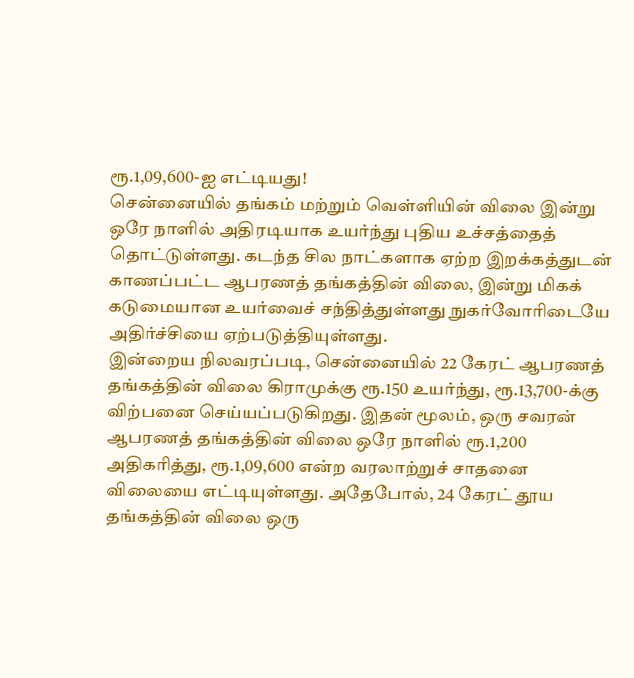ரூ.1,09,600-ஐ எட்டியது!
சென்னையில் தங்கம் மற்றும் வெள்ளியின் விலை இன்று ஒரே நாளில் அதிரடியாக உயர்ந்து புதிய உச்சத்தைத் தொட்டுள்ளது. கடந்த சில நாட்களாக ஏற்ற இறக்கத்துடன் காணப்பட்ட ஆபரணத் தங்கத்தின் விலை, இன்று மிகக் கடுமையான உயர்வைச் சந்தித்துள்ளது நுகர்வோரிடையே அதிர்ச்சியை ஏற்படுத்தியுள்ளது.
இன்றைய நிலவரப்படி, சென்னையில் 22 கேரட் ஆபரணத் தங்கத்தின் விலை கிராமுக்கு ரூ.150 உயர்ந்து, ரூ.13,700-க்கு விற்பனை செய்யப்படுகிறது. இதன் மூலம், ஒரு சவரன் ஆபரணத் தங்கத்தின் விலை ஒரே நாளில் ரூ.1,200 அதிகரித்து, ரூ.1,09,600 என்ற வரலாற்றுச் சாதனை விலையை எட்டியுள்ளது. அதேபோல், 24 கேரட் தூய தங்கத்தின் விலை ஒரு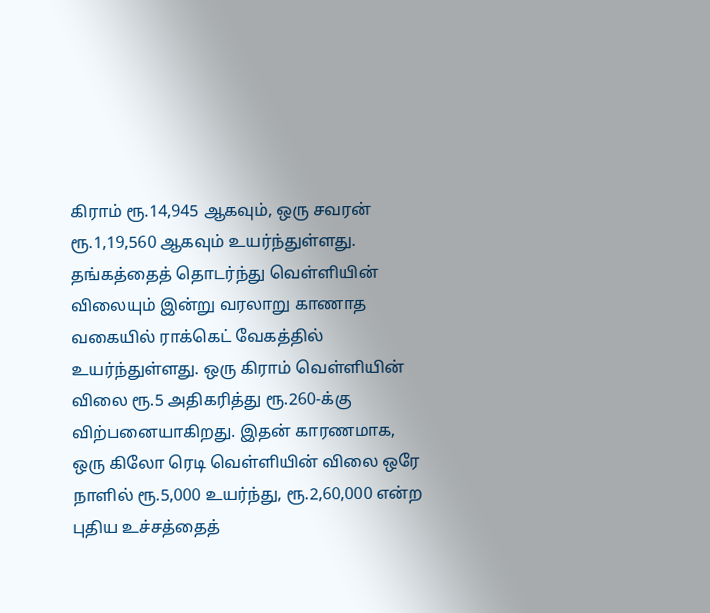கிராம் ரூ.14,945 ஆகவும், ஒரு சவரன் ரூ.1,19,560 ஆகவும் உயர்ந்துள்ளது.
தங்கத்தைத் தொடர்ந்து வெள்ளியின் விலையும் இன்று வரலாறு காணாத வகையில் ராக்கெட் வேகத்தில் உயர்ந்துள்ளது. ஒரு கிராம் வெள்ளியின் விலை ரூ.5 அதிகரித்து ரூ.260-க்கு விற்பனையாகிறது. இதன் காரணமாக, ஒரு கிலோ ரெடி வெள்ளியின் விலை ஒரே நாளில் ரூ.5,000 உயர்ந்து, ரூ.2,60,000 என்ற புதிய உச்சத்தைத்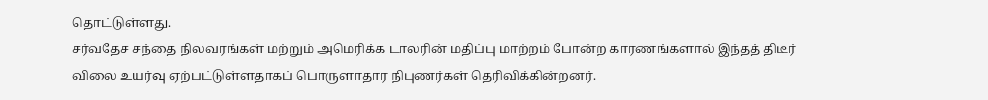தொட்டுள்ளது.
சர்வதேச சந்தை நிலவரங்கள் மற்றும் அமெரிக்க டாலரின் மதிப்பு மாற்றம் போன்ற காரணங்களால் இந்தத் திடீர் விலை உயர்வு ஏற்பட்டுள்ளதாகப் பொருளாதார நிபுணர்கள் தெரிவிக்கின்றனர்.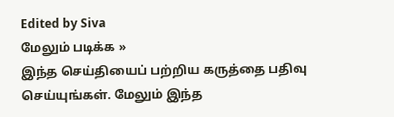Edited by Siva
மேலும் படிக்க »
இந்த செய்தியைப் பற்றிய கருத்தை பதிவு செய்யுங்கள். மேலும் இந்த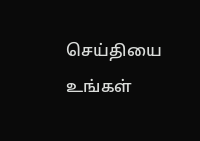செய்தியை உங்கள்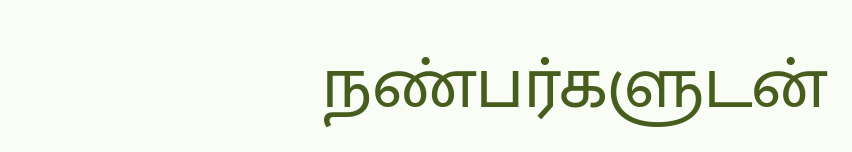நண்பர்களுடன்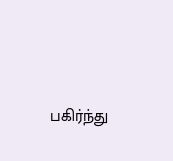பகிர்ந்து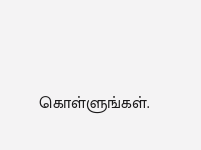கொள்ளுங்கள்.